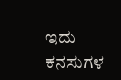ಇದು ಕನಸುಗಳ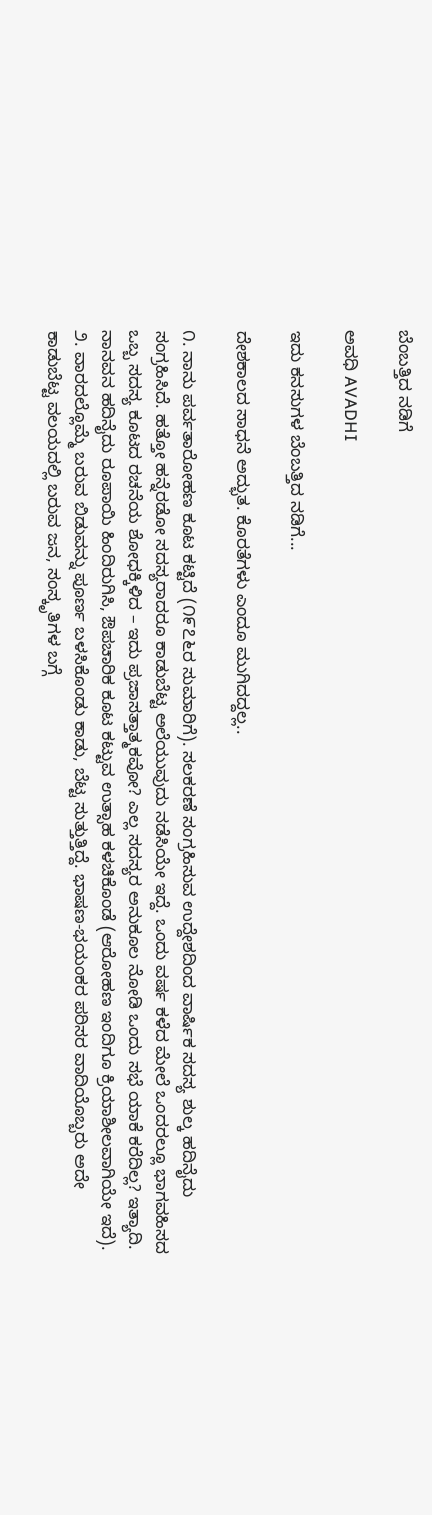ಬೆಂಬತ್ತಿದ ನಡಿಗೆ‍

ಅವಧಿ AVADHI

ಇದು ಕನಸುಗಳ ಬೆಂಬತ್ತಿದ ನಡಿಗೆ...

ದೇಶಕಾಲದ ಸಾಧನೆ ಅದ್ಭುತ. ಕೊರತೆಗಳು ಎಂದೂ ಮುಗಿದದ್ದಲ್ಲ..

೧. ನಾನು ಪರ್ವತಾರೋಹಣ ಕೂಟ ಕಟ್ಟಿದೆ (೧೯೭೬ರ ಸುಮಾರಿಗೆ). ಸಲಕರಣೆ ಸಂಗ್ರಹಿಸುವ ಉದ್ದೇಶದಿಂದ ವಾರ್ಷಿಕ ಸದಸ್ಯ ಶುಲ್ಕ ಹದಿನೈದು ಸಂಗ್ರಹಿಸಿದೆ. ಹತ್ತೋ ಹನ್ನೆರಡೋ ಸದಸ್ಯರಾದರೂ ಕಾಡುಬೆಟ್ಟ ಅಲೆಯುವುದು ನಡೆಸಿಯೇ ಇದ್ದೆ. ಒಂದು ವರ್ಷ ಕಳೆದ ಮೇಲೆ ಒಂದರಲ್ಲೂ ಭಾಗವಹಿಸದ ಒಬ್ಬ ಸದಸ್ಯ ಕೂಟದ ರಚನೆಯ ಶೋಧಕ್ಕಿಳಿದ – ಇದು ಪ್ರಜಾಸತ್ತಾತ್ಮಕವೋ? ಎಲ್ಲ ಸದಸ್ಯರ ಅನುಕೂಲ ನೋಡಿ ಒಂದು ಸಭೆ ಯಾಕೆ ಕರೆದಿಲ್ಲ? ಇತ್ಯಾದಿ. ನಾನವನ ಹದಿನೈದು ರೂಪಾಯಿ ಹಿಂದಿರುಗಿಸಿ, ಔಪಚಾರಿಕ ಕೂಟ ಕಟ್ಟುವ ಉತ್ಸಾಹ ಕಳಚಿಕೊಂಡೆ (ಆರೋಹಣ ಇಂದಿಗೂ ಕ್ರಿಯಾಶೀಲವಾಗಿಯೇ ಇದೆ). ೨. ವಾರದಲ್ಲೊಮ್ಮೆ ಬರುವ ಬಿಡುವನ್ನು ಪೂರ್ಣ ಬಳಸಿಕೊಂಡು ಕಾಡು, ಬೆಟ್ಟ ಸುತ್ತುತ್ತಿದ್ದೆ. ಭಾಷಣ-ಭಯಂಕರ ಪರಿಸರ ವಾದಿಯೊಬ್ಬರು ಅದೇ ಕಾಡುಬೆಟ್ಟ ವಲಯದಲ್ಲಿ ಬರುವ ಜನ, ಸಂಸ್ಕೃತಿಗಳ ಬಗ್ಗೆ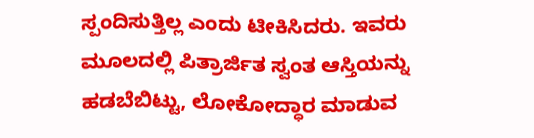ಸ್ಪಂದಿಸುತ್ತಿಲ್ಲ ಎಂದು ಟೀಕಿಸಿದರು. ಇವರು ಮೂಲದಲ್ಲಿ ಪಿತ್ರಾರ್ಜಿತ ಸ್ವಂತ ಆಸ್ತಿಯನ್ನು ಹಡಬೆಬಿಟ್ಟು, ಲೋಕೋದ್ಧಾರ ಮಾಡುವ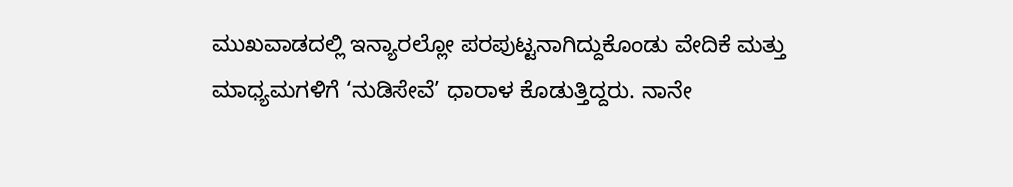ಮುಖವಾಡದಲ್ಲಿ ಇನ್ಯಾರಲ್ಲೋ ಪರಪುಟ್ಟನಾಗಿದ್ದುಕೊಂಡು ವೇದಿಕೆ ಮತ್ತು ಮಾಧ್ಯಮಗಳಿಗೆ ‘ನುಡಿಸೇವೆ’ ಧಾರಾಳ ಕೊಡುತ್ತಿದ್ದರು. ನಾನೇ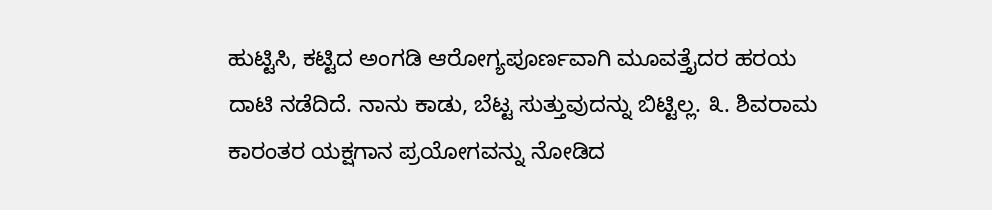ಹುಟ್ಟಿಸಿ, ಕಟ್ಟಿದ ಅಂಗಡಿ ಆರೋಗ್ಯಪೂರ್ಣವಾಗಿ ಮೂವತ್ತೈದರ ಹರಯ ದಾಟಿ ನಡೆದಿದೆ. ನಾನು ಕಾಡು, ಬೆಟ್ಟ ಸುತ್ತುವುದನ್ನು ಬಿಟ್ಟಿಲ್ಲ. ೩. ಶಿವರಾಮ ಕಾರಂತರ ಯಕ್ಷಗಾನ ಪ್ರಯೋಗವನ್ನು ನೋಡಿದ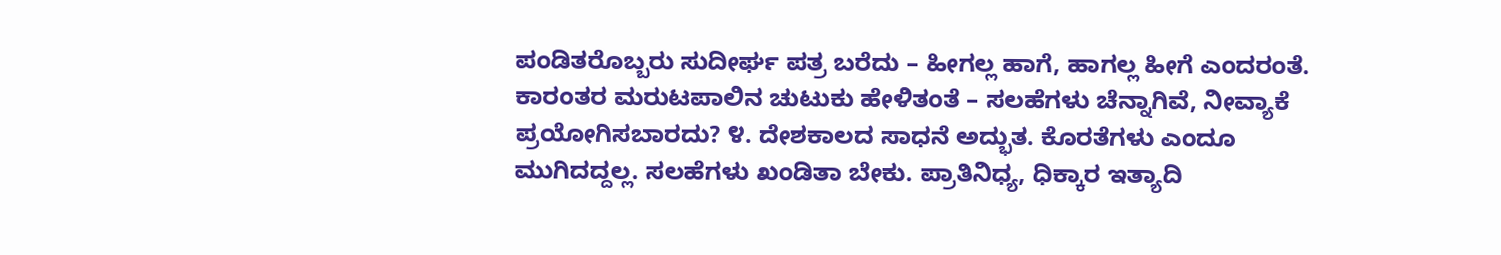ಪಂಡಿತರೊಬ್ಬರು ಸುದೀರ್ಘ ಪತ್ರ ಬರೆದು – ಹೀಗಲ್ಲ ಹಾಗೆ, ಹಾಗಲ್ಲ ಹೀಗೆ ಎಂದರಂತೆ. ಕಾರಂತರ ಮರುಟಪಾಲಿನ ಚುಟುಕು ಹೇಳಿತಂತೆ – ಸಲಹೆಗಳು ಚೆನ್ನಾಗಿವೆ, ನೀವ್ಯಾಕೆ ಪ್ರಯೋಗಿಸಬಾರದು? ೪. ದೇಶಕಾಲದ ಸಾಧನೆ ಅದ್ಭುತ. ಕೊರತೆಗಳು ಎಂದೂ ಮುಗಿದದ್ದಲ್ಲ. ಸಲಹೆಗಳು ಖಂಡಿತಾ ಬೇಕು. ಪ್ರಾತಿನಿಧ್ಯ, ಧಿಕ್ಕಾರ ಇತ್ಯಾದಿ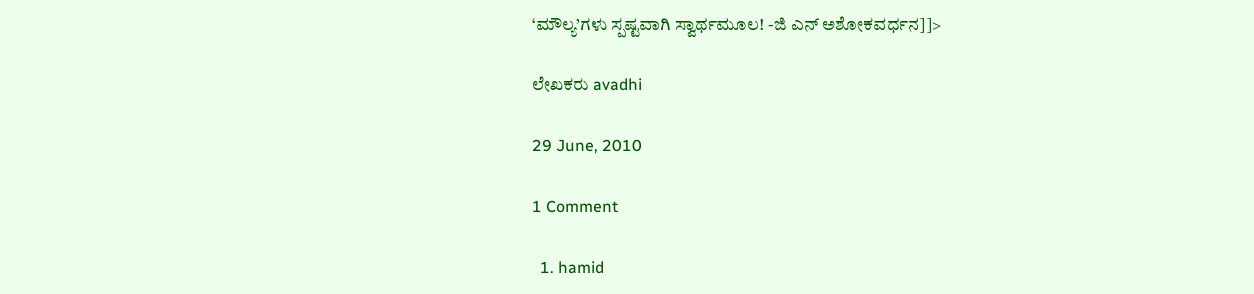‘ಮೌಲ್ಯ’ಗಳು ಸ್ಪಷ್ಟವಾಗಿ ಸ್ವಾರ್ಥಮೂಲ! -ಜಿ ಎನ್ ಅಶೋಕವರ್ಧನ]]>

ಲೇಖಕರು avadhi

29 June, 2010

1 Comment

  1. hamid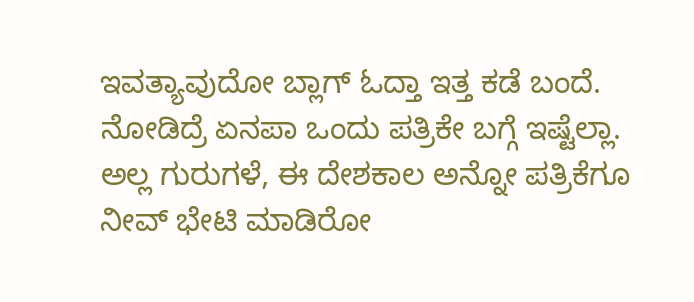ಇವತ್ಯಾವುದೋ ಬ್ಲಾಗ್ ಓದ್ತಾ ಇತ್ತ ಕಡೆ ಬಂದೆ. ನೋಡಿದ್ರೆ ಏನಪಾ ಒಂದು ಪತ್ರಿಕೇ ಬಗ್ಗೆ ಇಷ್ಟೆಲ್ಲಾ. ಅಲ್ಲ ಗುರುಗಳೆ, ಈ ದೇಶಕಾಲ ಅನ್ನೋ ಪತ್ರಿಕೆಗೂ ನೀವ್ ಭೇಟಿ ಮಾಡಿರೋ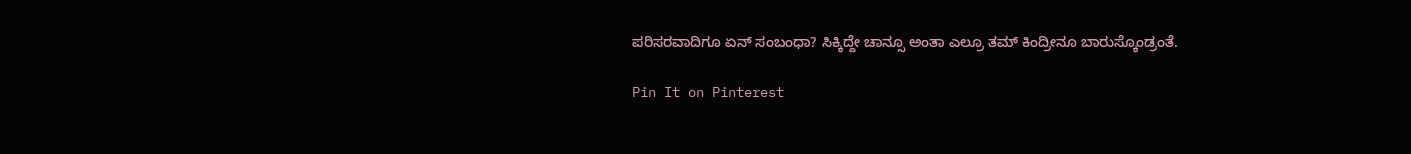ಪರಿಸರವಾದಿಗೂ ಏನ್ ಸಂಬಂಧಾ? ಸಿಕ್ಕಿದ್ದೇ ಚಾನ್ಸೂ ಅಂತಾ ಎಲ್ರೂ ತಮ್ ಕಿಂದ್ರೀನೂ ಬಾರುಸ್ಕೊಂಡ್ರಂತೆ.

Pin It on Pinterest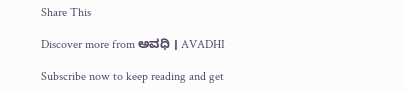Share This

Discover more from ಅವಧಿ । AVADHI

Subscribe now to keep reading and get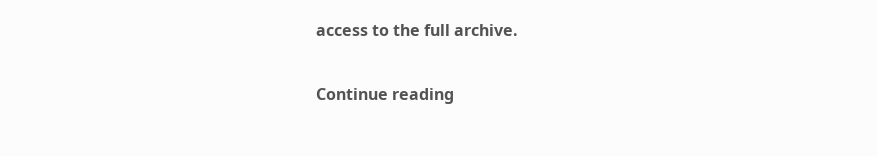access to the full archive.

Continue reading